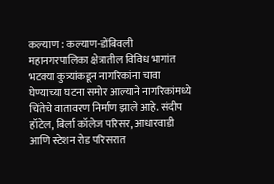कल्याण : कल्याण-डोंबिवली महानगरपालिका क्षेत्रातील विविध भागांत भटक्या कुत्र्यांकडून नागरिकांना चावा घेण्याच्या घटना समोर आल्याने नागरिकांमध्ये चिंतेचे वातावरण निर्माण झाले आहे. संदीप हॉटेल, बिर्ला कॉलेज परिसर, आधारवाडी आणि स्टेशन रोड परिसरात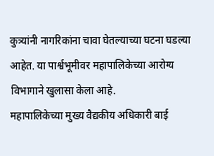कुत्र्यांनी नागरिकांना चावा घेतल्याच्या घटना घडल्या आहेत. या पार्श्वभूमीवर महापालिकेच्या आरोग्य विभागाने खुलासा केला आहे.
महापालिकेच्या मुख्य वैद्यकीय अधिकारी बाई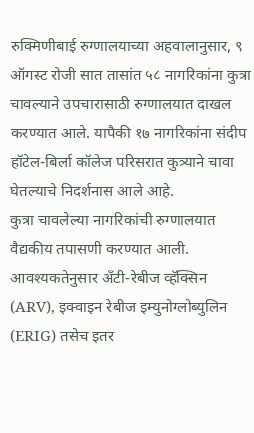रुक्मिणीबाई रुग्णालयाच्या अहवालानुसार, ९ ऑगस्ट रोजी सात तासांत ५८ नागरिकांना कुत्रा चावल्याने उपचारासाठी रुग्णालयात दाखल करण्यात आले. यापैकी १७ नागरिकांना संदीप हॉटेल-बिर्ला कॉलेज परिसरात कुत्र्याने चावा घेतल्याचे निदर्शनास आले आहे.
कुत्रा चावलेल्या नागरिकांची रुग्णालयात वैद्यकीय तपासणी करण्यात आली. आवश्यकतेनुसार अँटी-रेबीज व्हॅक्सिन (ARV), इक्वाइन रेबीज इम्युनोग्लोब्युलिन (ERIG) तसेच इतर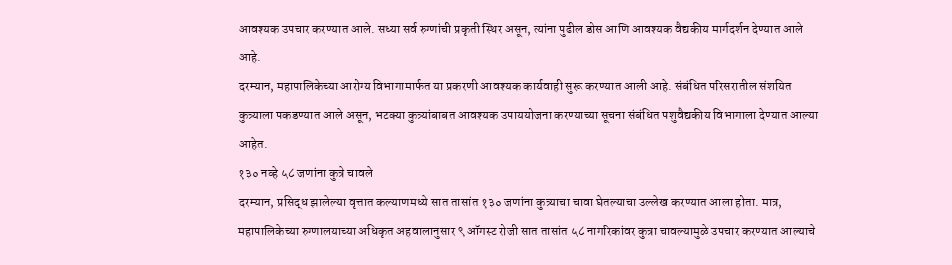आवश्यक उपचार करण्यात आले. सध्या सर्व रुग्णांची प्रकृती स्थिर असून, त्यांना पुढील डोस आणि आवश्यक वैद्यकीय मार्गदर्शन देण्यात आले आहे.
दरम्यान, महापालिकेच्या आरोग्य विभागामार्फत या प्रकरणी आवश्यक कार्यवाही सुरू करण्यात आली आहे. संबंधित परिसरातील संशयित कुत्र्याला पकडण्यात आले असून, भटक्या कुत्र्यांबाबत आवश्यक उपाययोजना करण्याच्या सूचना संबंधित पशुवैद्यकीय विभागाला देण्यात आल्या आहेत.
१३० नव्हे ५८ जणांना कुत्रे चावले
दरम्यान, प्रसिद्ध झालेल्या वृत्तात कल्याणमध्ये सात तासांत १३० जणांना कुत्र्याचा चावा घेतल्याचा उल्लेख करण्यात आला होता. मात्र, महापालिकेच्या रुग्णालयाच्या अधिकृत अहवालानुसार ९ ऑगस्ट रोजी सात तासांत ५८ नागरिकांवर कुत्रा चावल्यामुळे उपचार करण्यात आल्याचे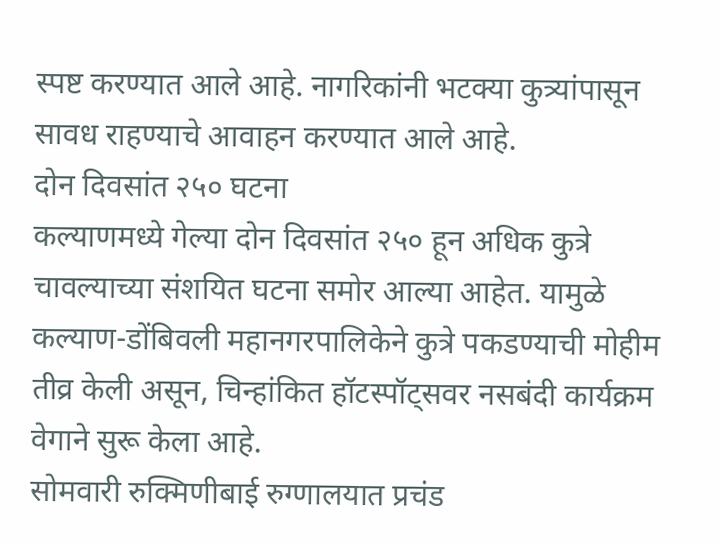स्पष्ट करण्यात आले आहे. नागरिकांनी भटक्या कुत्र्यांपासून सावध राहण्याचे आवाहन करण्यात आले आहे.
दोन दिवसांत २५० घटना
कल्याणमध्ये गेल्या दोन दिवसांत २५० हून अधिक कुत्रे चावल्याच्या संशयित घटना समोर आल्या आहेत. यामुळे कल्याण-डोंबिवली महानगरपालिकेने कुत्रे पकडण्याची मोहीम तीव्र केली असून, चिन्हांकित हॉटस्पॉट्सवर नसबंदी कार्यक्रम वेगाने सुरू केला आहे.
सोमवारी रुक्मिणीबाई रुग्णालयात प्रचंड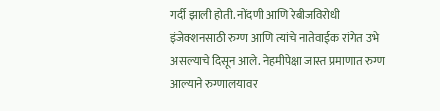गर्दी झाली होती. नोंदणी आणि रेबीजविरोधी इंजेक्शनसाठी रुग्ण आणि त्यांचे नातेवाईक रांगेत उभे असल्याचे दिसून आले. नेहमीपेक्षा जास्त प्रमाणात रुग्ण आल्याने रुग्णालयावर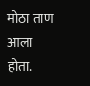मोठा ताण आला होता.